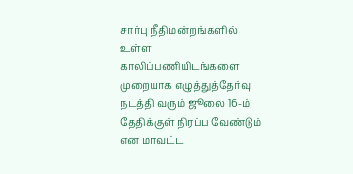சார்பு நீதிமன்றங்களில் உள்ள காலிப்பணியிடங்களை முறையாக எழுத்துத்தேர்வு நடத்தி வரும் ஜூலை 16-ம் தேதிக்குள் நிரப்ப வேண்டும் என மாவட்ட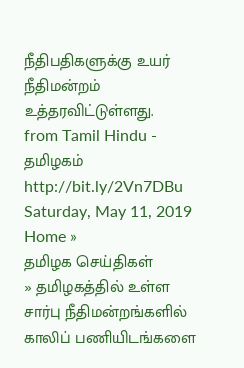நீதிபதிகளுக்கு உயர் நீதிமன்றம் உத்தரவிட்டுள்ளது.
from Tamil Hindu - தமிழகம் http://bit.ly/2Vn7DBu
Saturday, May 11, 2019
Home »
தமிழக செய்திகள்
» தமிழகத்தில் உள்ள சார்பு நீதிமன்றங்களில் காலிப் பணியிடங்களை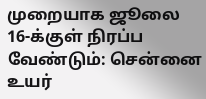முறையாக ஜூலை 16-க்குள் நிரப்ப வேண்டும்: சென்னை உயர்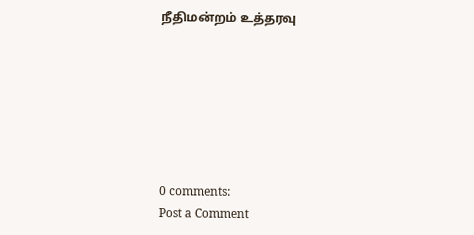நீதிமன்றம் உத்தரவு







0 comments:
Post a Comment